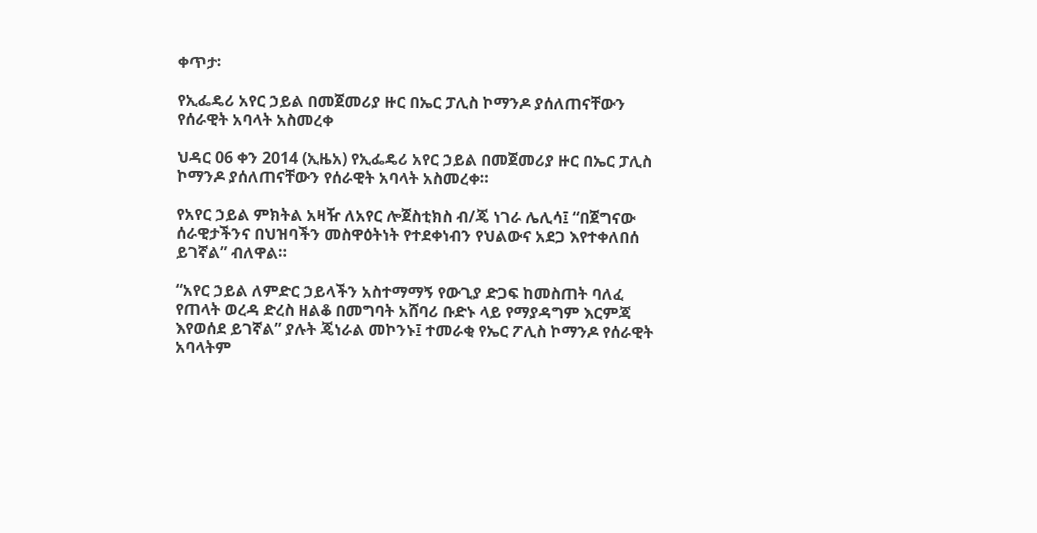ቀጥታ፡

የኢፌዴሪ አየር ኃይል በመጀመሪያ ዙር በኤር ፓሊስ ኮማንዶ ያሰለጠናቸውን የሰራዊት አባላት አስመረቀ

ህዳር 06 ቀን 2014 (ኢዜአ) የኢፌዴሪ አየር ኃይል በመጀመሪያ ዙር በኤር ፓሊስ ኮማንዶ ያሰለጠናቸውን የሰራዊት አባላት አስመረቀ።

የአየር ኃይል ምክትል አዛዥ ለአየር ሎጀስቲክስ ብ/ጄ ነገራ ሌሊሳ፤ “በጀግናው ሰራዊታችንና በህዝባችን መስዋዕትነት የተደቀነብን የህልውና አደጋ እየተቀለበሰ ይገኛል” ብለዋል።

“አየር ኃይል ለምድር ኃይላችን አስተማማኝ የውጊያ ድጋፍ ከመስጠት ባለፈ የጠላት ወረዳ ድረስ ዘልቆ በመግባት አሸባሪ ቡድኑ ላይ የማያዳግም እርምጃ እየወሰደ ይገኛል” ያሉት ጄነራል መኮንኑ፤ ተመራቂ የኤር ፖሊስ ኮማንዶ የሰራዊት አባላትም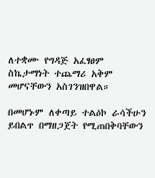ለተቋሙ የግዳጅ አፈፃፀም ስኬታማነት ተጨማሪ አቅም መሆናቸውን አስገንዝበዋል።

በመሆኑም ለቀጣይ ተልዕኮ ራሳችሁን ይበልጥ በማዘጋጀት የሚጠበቅባቸውን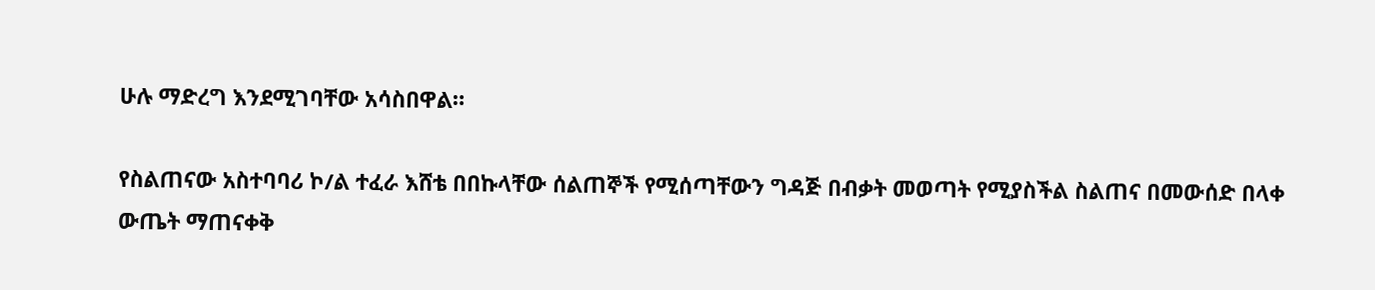ሁሉ ማድረግ እንደሚገባቸው አሳስበዋል።

የስልጠናው አስተባባሪ ኮ/ል ተፈራ እሸቴ በበኩላቸው ሰልጠኞች የሚሰጣቸውን ግዳጅ በብቃት መወጣት የሚያስችል ስልጠና በመውሰድ በላቀ ውጤት ማጠናቀቅ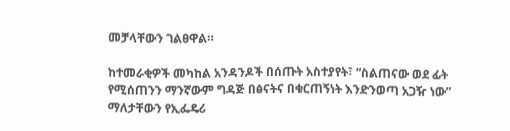መቻላቸውን ገልፀዋል።

ከተመራቂዎች መካከል አንዳንዶች በሰጡት አስተያየት፣ “ስልጠናው ወደ ፊት የሚሰጠንን ማንኛውም ግዳጅ በፅናትና በቁርጠኝነት እንድንወጣ አጋዥ ነው” ማለታቸውን የኢፌዴሪ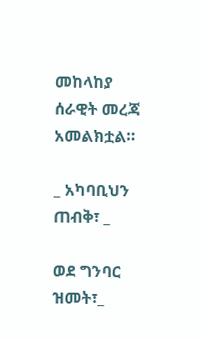መከላከያ ሰራዊት መረጃ አመልክቷል።

_ አካባቢህን ጠብቅ፣ _

ወደ ግንባር ዝመት፣_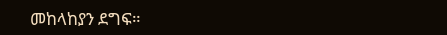መከላከያን ደግፍ።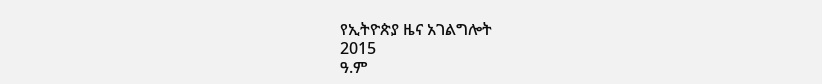የኢትዮጵያ ዜና አገልግሎት
2015
ዓ.ም